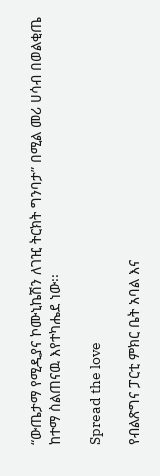“ውጤታማ የሚዲያና ኮሙኒኬሽን ለገዢ ትርክት ግንባታ” በሚል መሪ ሀሳብ በወልቂጤ ከተማ ስልጠናዉ እየተካሔደ ነው፡፡

Spread the love

የብልጽግና ፓርቲ ምክር ቤት አባል እና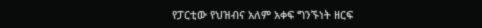የፓርቲው የህዝብና አለም አቀፍ ግንኙነት ዘርፍ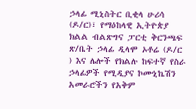ኃላፊ ሚኒስትር ቢቂላ ሁሪሳ (ዶ/ር)፣ የማዕከላዊ ኢትዮጵያ ክልል ብልጽግና ፓርቲ ቅርንጫፍ ጽ/ቤት ኃላፊ ዲላሞ ኦቶሬ (ዶ/ር ) እና ሌሎች የክልሉ ከፍተኛ የስራ ኃላፊዎች የሚዲያና ኮሙኒኬሽን አመራሮችን የአቅም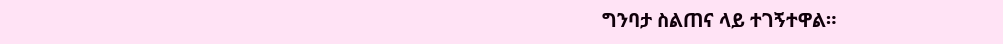ግንባታ ስልጠና ላይ ተገኝተዋል።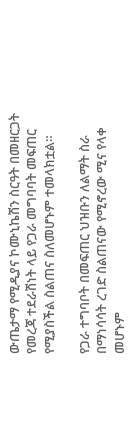ውጤታማ የሚዲያና ኮሙኒኬሽን ስርዓት በመዘርጋት የመረጃ ተደራሽነት ላይ የጋራ መግባባት መፍጠር የሚያስችል ስልጠና ስለመሆኑም ተመላክቷል።

የጋራ ተግባቦት በመፍጠር ህዝቡን ለልማት ስራ በማነሳሳት ረገድ ስልጠናው የሚኖረው ሚና የላቀ መሆኑም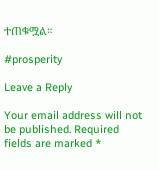ተጠቁሟል።

#prosperity

Leave a Reply

Your email address will not be published. Required fields are marked *